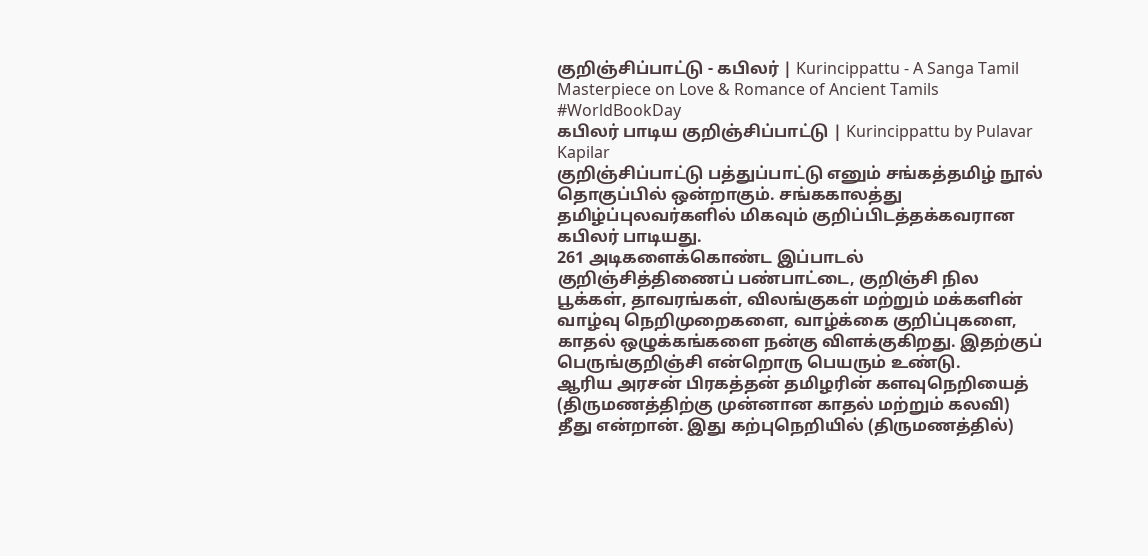குறிஞ்சிப்பாட்டு - கபிலர் | Kurincippattu - A Sanga Tamil Masterpiece on Love & Romance of Ancient Tamils #WorldBookDay
கபிலர் பாடிய குறிஞ்சிப்பாட்டு | Kurincippattu by Pulavar Kapilar
குறிஞ்சிப்பாட்டு பத்துப்பாட்டு எனும் சங்கத்தமிழ் நூல் தொகுப்பில் ஒன்றாகும். சங்ககாலத்து தமிழ்ப்புலவர்களில் மிகவும் குறிப்பிடத்தக்கவரான கபிலர் பாடியது.
261 அடிகளைக்கொண்ட இப்பாடல் குறிஞ்சித்திணைப் பண்பாட்டை, குறிஞ்சி நில பூக்கள், தாவரங்கள், விலங்குகள் மற்றும் மக்களின் வாழ்வு நெறிமுறைகளை, வாழ்க்கை குறிப்புகளை, காதல் ஒழுக்கங்களை நன்கு விளக்குகிறது. இதற்குப் பெருங்குறிஞ்சி என்றொரு பெயரும் உண்டு.
ஆரிய அரசன் பிரகத்தன் தமிழரின் களவுநெறியைத் (திருமணத்திற்கு முன்னான காதல் மற்றும் கலவி) தீது என்றான். இது கற்புநெறியில் (திருமணத்தில்)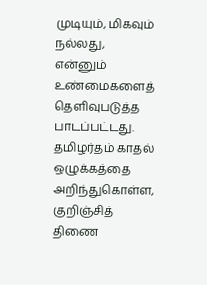முடியும், மிகவும் நல்லது, என்னும் உண்மைகளைத் தெளிவுபடுத்த பாடப்பட்டது.
தமிழர்தம் காதல் ஒழுக்கத்தை அறிந்துகொள்ள, குறிஞ்சித் திணை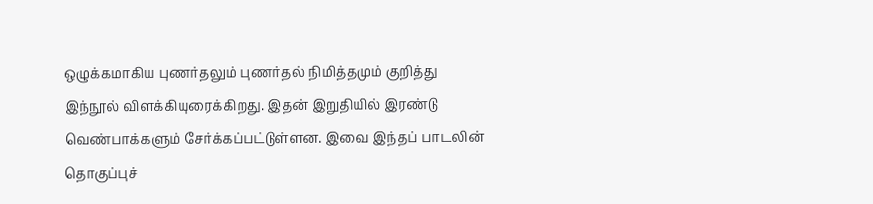ஒழுக்கமாகிய புணர்தலும் புணர்தல் நிமித்தமும் குறித்து இந்நூல் விளக்கியுரைக்கிறது. இதன் இறுதியில் இரண்டு வெண்பாக்களும் சேர்க்கப்பட்டுள்ளன. இவை இந்தப் பாடலின் தொகுப்புச்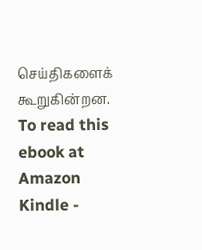செய்திகளைக் கூறுகின்றன.
To read this ebook at Amazon Kindle -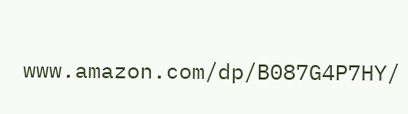www.amazon.com/dp/B087G4P7HY/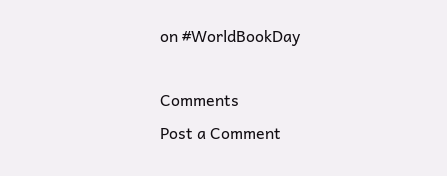on #WorldBookDay

Comments
Post a Comment